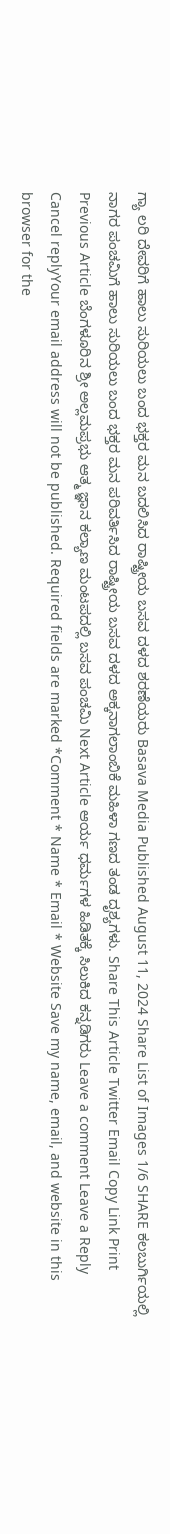ಗ್ಯಾ ಲರಿ ದೇವರಿಗೆ ಹಾಲು ಸುರಿಯಲು ಬಂದ ಭಕ್ತರ ಮನ ಬದಲಿಸಿದ ರಾಷ್ಟ್ರೀಯ ಬಸವ ದಳದ ಶರಣೆಯರು Basava Media Published August 11, 2024 Share List of Images 1/6 SHARE ಕಲಬುರ್ಗಿಯಲ್ಲಿ ನಾಗರ ಪಂಚಮಿಗೆ ಹಾಲು ಸುರಿಯಲು ಬಂದ ಭಕ್ತರ ಮನ ಪರಿವರ್ತಿಸಿದ ರಾಷ್ಟ್ರೀಯ ಬಸವ ದಳದ ಅಕ್ಕನಾಗಲಾಂಬಿಕೆ ಮಹಿಳಾ ಗಣದ ತಂಡ ದೃಶ್ಯಗಳು. Share This Article Twitter Email Copy Link Print Previous Article ಬೆಂಗಳೂರಿನ ಶ್ರೀ ಅಲ್ಲಮಪ್ರಭು ಆತ್ಮ ಜ್ಞಾನ ಕಲ್ಯಾಣ ಮಂಟಪದಲ್ಲಿ ಬಸವ ಪಂಚಮಿ Next Article ಆರ್ಯ ಧರ್ಮಗಳ ಹಿಡಿತಕ್ಕೆ ಸಿಲುಕಿದ ಕನ್ನಡಿಗರು Leave a comment Leave a Reply Cancel replyYour email address will not be published. Required fields are marked *Comment * Name * Email * Website Save my name, email, and website in this browser for the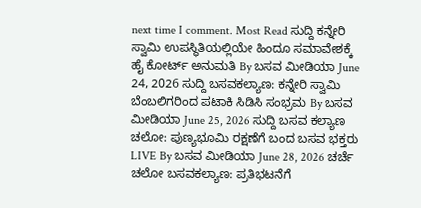next time I comment. Most Read ಸುದ್ದಿ ಕನ್ನೇರಿ ಸ್ವಾಮಿ ಉಪಸ್ಥಿತಿಯಲ್ಲಿಯೇ ಹಿಂದೂ ಸಮಾವೇಶಕ್ಕೆ ಹೈ ಕೋರ್ಟ್ ಅನುಮತಿ By ಬಸವ ಮೀಡಿಯಾ June 24, 2026 ಸುದ್ದಿ ಬಸವಕಲ್ಯಾಣ: ಕನ್ನೇರಿ ಸ್ವಾಮಿ ಬೆಂಬಲಿಗರಿಂದ ಪಟಾಕಿ ಸಿಡಿಸಿ ಸಂಭ್ರಮ By ಬಸವ ಮೀಡಿಯಾ June 25, 2026 ಸುದ್ದಿ ಬಸವ ಕಲ್ಯಾಣ ಚಲೋ: ಪುಣ್ಯಭೂಮಿ ರಕ್ಷಣೆಗೆ ಬಂದ ಬಸವ ಭಕ್ತರು LIVE By ಬಸವ ಮೀಡಿಯಾ June 28, 2026 ಚರ್ಚೆ ಚಲೋ ಬಸವಕಲ್ಯಾಣ: ಪ್ರತಿಭಟನೆಗೆ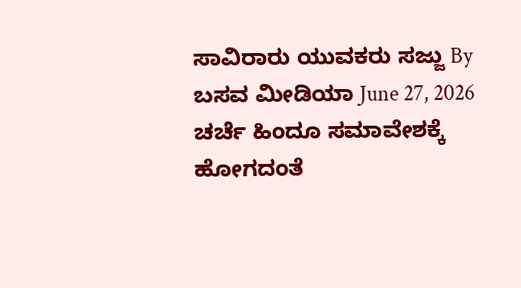ಸಾವಿರಾರು ಯುವಕರು ಸಜ್ಜು By ಬಸವ ಮೀಡಿಯಾ June 27, 2026 ಚರ್ಚೆ ಹಿಂದೂ ಸಮಾವೇಶಕ್ಕೆ ಹೋಗದಂತೆ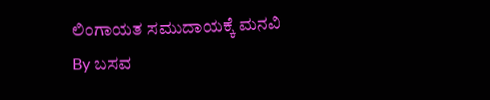ಲಿಂಗಾಯತ ಸಮುದಾಯಕ್ಕೆ ಮನವಿ By ಬಸವ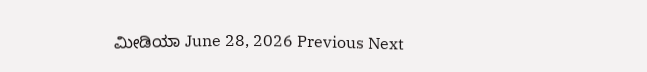ಮೀಡಿಯಾ June 28, 2026 Previous Next